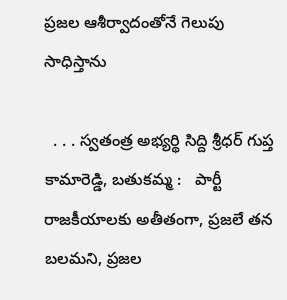ప్రజల ఆశీర్వాదంతోనే గెలుపు సాధిస్తాను

  . . . స్వతంత్ర అభ్యర్థి సిద్ది శ్రీధర్ గుప్త   కామారెడ్డి, బతుకమ్మ :   పార్టీ రాజకీయాలకు అతీతంగా, ప్రజలే తన బలమని, ప్రజల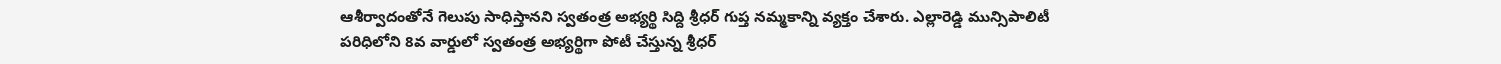ఆశీర్వాదంతోనే గెలుపు సాధిస్తానని స్వతంత్ర అభ్యర్థి సిద్ది శ్రీధర్ గుప్త నమ్మకాన్ని వ్యక్తం చేశారు. ఎల్లారెడ్డి మున్సిపాలిటీ పరిధిలోని 8వ వార్డులో స్వతంత్ర అభ్యర్థిగా పోటీ చేస్తున్న శ్రీధర్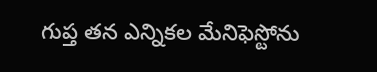గుప్త తన ఎన్నికల మేనిఫెస్టోను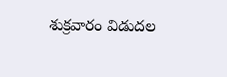శుక్రవారం విడుదల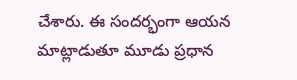చేశారు. ఈ సందర్భంగా ఆయన మాట్లాడుతూ మూడు ప్రధాన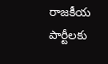రాజకీయ పార్టీలకు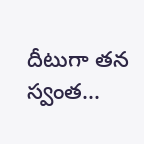దీటుగా తన స్వంత...